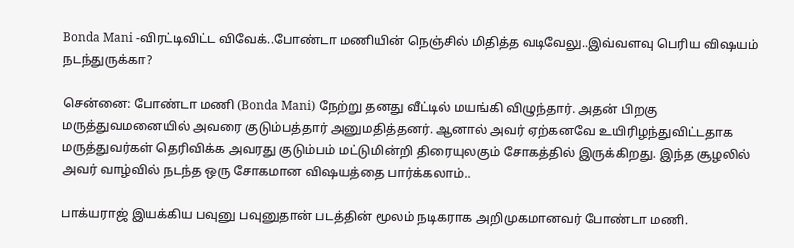Bonda Mani -விரட்டிவிட்ட விவேக்..போண்டா மணியின் நெஞ்சில் மிதித்த வடிவேலு..இவ்வளவு பெரிய விஷயம் நடந்துருக்கா?

சென்னை: போண்டா மணி (Bonda Mani) நேற்று தனது வீட்டில் மயங்கி விழுந்தார். அதன் பிறகு மருத்துவமனையில் அவரை குடும்பத்தார் அனுமதித்தனர். ஆனால் அவர் ஏற்கனவே உயிரிழந்துவிட்டதாக மருத்துவர்கள் தெரிவிக்க அவரது குடும்பம் மட்டுமின்றி திரையுலகும் சோகத்தில் இருக்கிறது. இந்த சூழலில் அவர் வாழ்வில் நடந்த ஒரு சோகமான விஷயத்தை பார்க்கலாம்..

பாக்யராஜ் இயக்கிய பவுனு பவுனுதான் படத்தின் மூலம் நடிகராக அறிமுகமானவர் போண்டா மணி.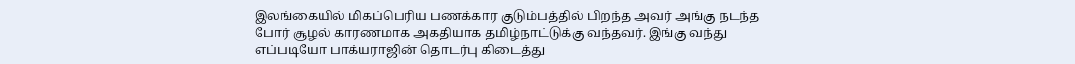இலங்கையில் மிகப்பெரிய பணக்கார குடும்பத்தில் பிறந்த அவர் அங்கு நடந்த போர் சூழல் காரணமாக அகதியாக தமிழ்நாட்டுக்கு வந்தவர். இங்கு வந்து எப்படியோ பாக்யராஜின் தொடர்பு கிடைத்து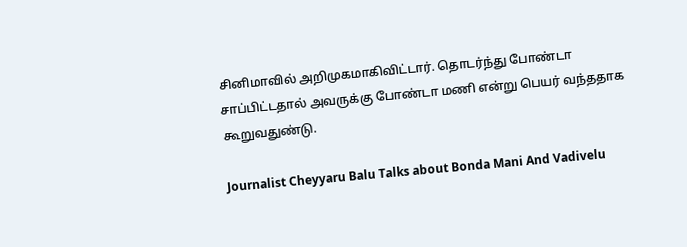சினிமாவில் அறிமுகமாகிவிட்டார். தொடர்ந்து போண்டா சாப்பிட்டதால் அவருக்கு போண்டா மணி என்று பெயர் வந்ததாக கூறுவதுண்டு.

Journalist Cheyyaru Balu Talks about Bonda Mani And Vadivelu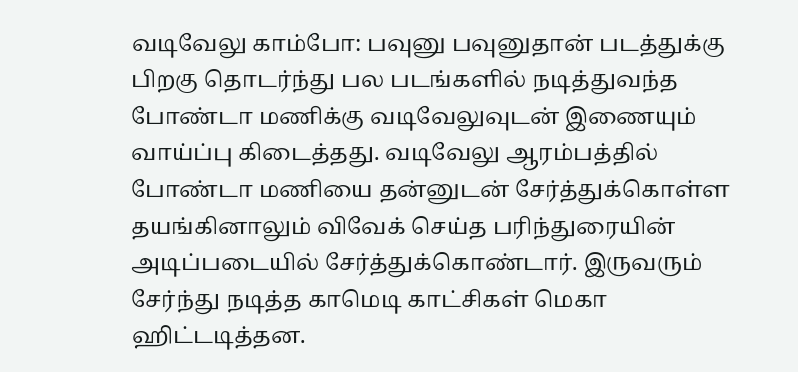வடிவேலு காம்போ: பவுனு பவுனுதான் படத்துக்கு பிறகு தொடர்ந்து பல படங்களில் நடித்துவந்த போண்டா மணிக்கு வடிவேலுவுடன் இணையும் வாய்ப்பு கிடைத்தது. வடிவேலு ஆரம்பத்தில் போண்டா மணியை தன்னுடன் சேர்த்துக்கொள்ள தயங்கினாலும் விவேக் செய்த பரிந்துரையின் அடிப்படையில் சேர்த்துக்கொண்டார். இருவரும் சேர்ந்து நடித்த காமெடி காட்சிகள் மெகா ஹிட்டடித்தன.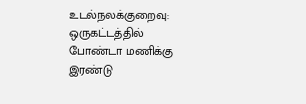உடல்நலக்குறைவு: ஒருகட்டத்தில் போண்டா மணிக்கு இரண்டு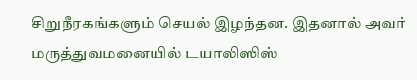சிறுநீரகங்களும் செயல் இழந்தன. இதனால் அவர் மருத்துவமனையில் டயாலிஸிஸ்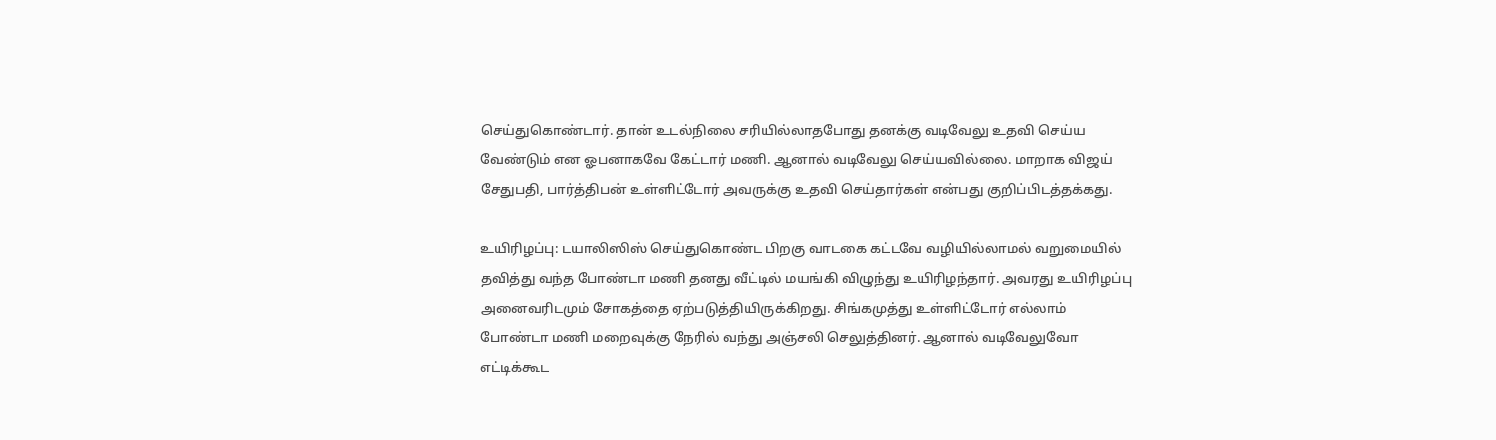செய்துகொண்டார். தான் உடல்நிலை சரியில்லாதபோது தனக்கு வடிவேலு உதவி செய்ய வேண்டும் என ஓபனாகவே கேட்டார் மணி. ஆனால் வடிவேலு செய்யவில்லை. மாறாக விஜய் சேதுபதி, பார்த்திபன் உள்ளிட்டோர் அவருக்கு உதவி செய்தார்கள் என்பது குறிப்பிடத்தக்கது.

உயிரிழப்பு: டயாலிஸிஸ் செய்துகொண்ட பிறகு வாடகை கட்டவே வழியில்லாமல் வறுமையில் தவித்து வந்த போண்டா மணி தனது வீட்டில் மயங்கி விழுந்து உயிரிழந்தார். அவரது உயிரிழப்பு அனைவரிடமும் சோகத்தை ஏற்படுத்தியிருக்கிறது. சிங்கமுத்து உள்ளிட்டோர் எல்லாம் போண்டா மணி மறைவுக்கு நேரில் வந்து அஞ்சலி செலுத்தினர். ஆனால் வடிவேலுவோ எட்டிக்கூட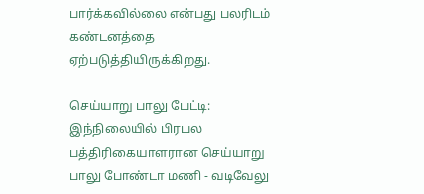பார்க்கவில்லை என்பது பலரிடம் கண்டனத்தை ஏற்படுத்தியிருக்கிறது.

செய்யாறு பாலு பேட்டி: இந்நிலையில் பிரபல பத்திரிகையாளரான செய்யாறு பாலு போண்டா மணி - வடிவேலு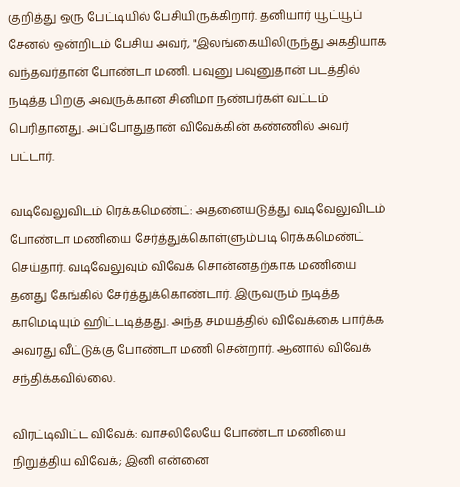குறித்து ஒரு பேட்டியில் பேசியிருக்கிறார். தனியார் யூட்யூப் சேனல் ஒன்றிடம் பேசிய அவர், "இலங்கையிலிருந்து அகதியாக வந்தவர்தான் போண்டா மணி. பவுனு பவுனுதான் படத்தில் நடித்த பிறகு அவருக்கான சினிமா நண்பர்கள் வட்டம் பெரிதானது. அப்போதுதான் விவேக்கின் கண்ணில் அவர் பட்டார்.

வடிவேலுவிடம் ரெக்கமெண்ட்: அதனையடுத்து வடிவேலுவிடம் போண்டா மணியை சேர்த்துக்கொள்ளும்படி ரெக்கமெண்ட் செய்தார். வடிவேலுவும் விவேக் சொன்னதற்காக மணியை தனது கேங்கில் சேர்த்துக்கொண்டார். இருவரும் நடித்த காமெடியும் ஹிட்டடித்தது. அந்த சமயத்தில் விவேக்கை பார்க்க அவரது வீட்டுக்கு போண்டா மணி சென்றார். ஆனால் விவேக் சந்திக்கவில்லை.

விரட்டிவிட்ட விவேக்: வாசலிலேயே போண்டா மணியை நிறுத்திய விவேக்; இனி என்னை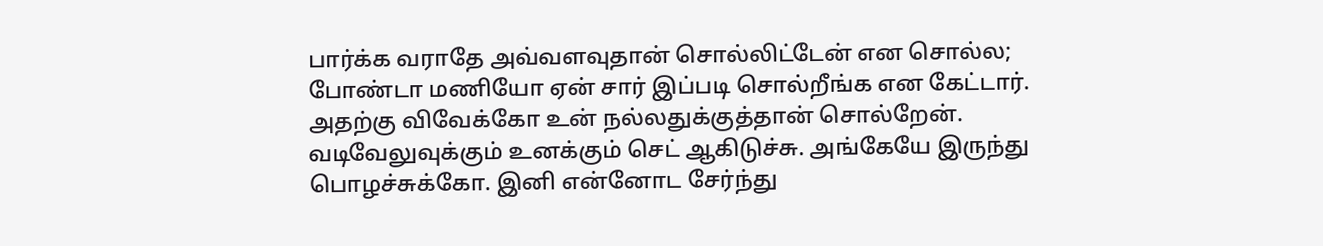பார்க்க வராதே அவ்வளவுதான் சொல்லிட்டேன் என சொல்ல; போண்டா மணியோ ஏன் சார் இப்படி சொல்றீங்க என கேட்டார். அதற்கு விவேக்கோ உன் நல்லதுக்குத்தான் சொல்றேன். வடிவேலுவுக்கும் உனக்கும் செட் ஆகிடுச்சு. அங்கேயே இருந்து பொழச்சுக்கோ. இனி என்னோட சேர்ந்து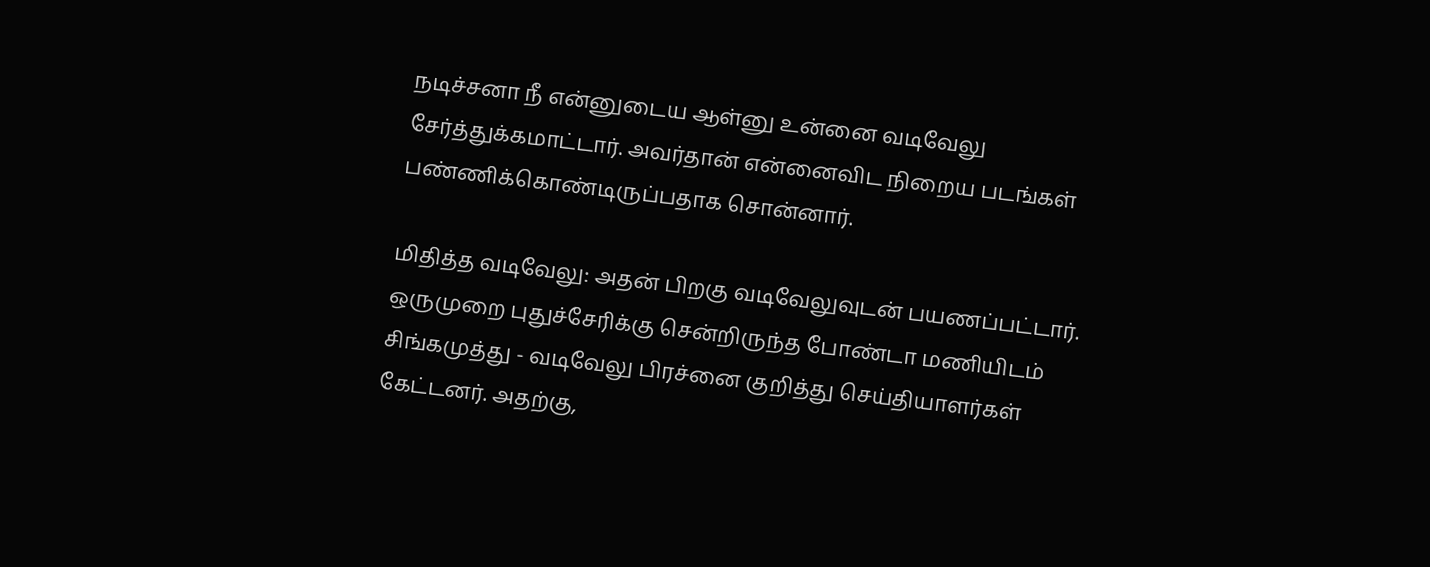நடிச்சனா நீ என்னுடைய ஆள்னு உன்னை வடிவேலு சேர்த்துக்கமாட்டார். அவர்தான் என்னைவிட நிறைய படங்கள் பண்ணிக்கொண்டிருப்பதாக சொன்னார்.

மிதித்த வடிவேலு: அதன் பிறகு வடிவேலுவுடன் பயணப்பட்டார். ஒருமுறை புதுச்சேரிக்கு சென்றிருந்த போண்டா மணியிடம் சிங்கமுத்து - வடிவேலு பிரச்னை குறித்து செய்தியாளர்கள் கேட்டனர். அதற்கு,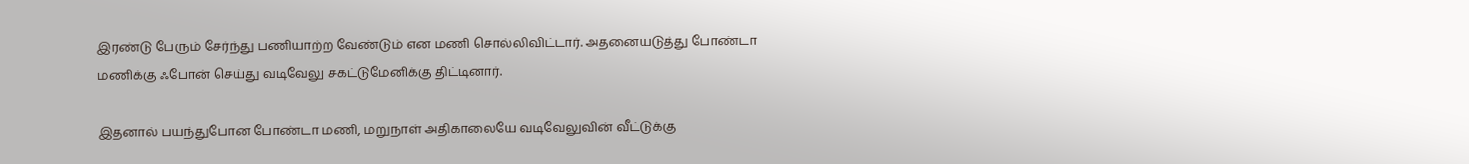இரண்டு பேரும் சேர்ந்து பணியாற்ற வேண்டும் என மணி சொல்லிவிட்டார். அதனையடுத்து போண்டா மணிக்கு ஃபோன் செய்து வடிவேலு சகட்டுமேனிக்கு திட்டினார்.

இதனால் பயந்துபோன போண்டா மணி, மறுநாள் அதிகாலையே வடிவேலுவின் வீட்டுக்கு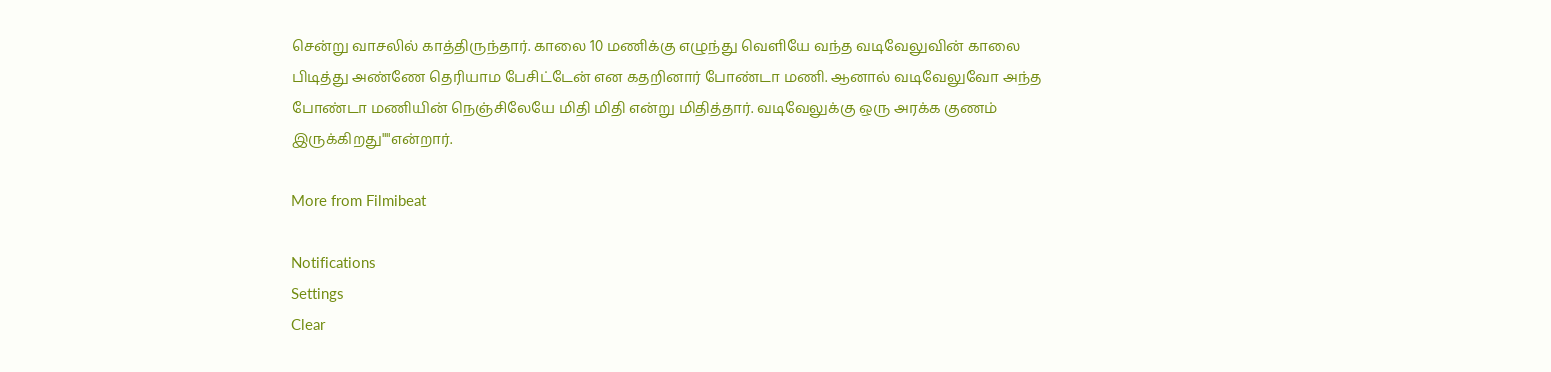சென்று வாசலில் காத்திருந்தார். காலை 10 மணிக்கு எழுந்து வெளியே வந்த வடிவேலுவின் காலை பிடித்து அண்ணே தெரியாம பேசிட்டேன் என கதறினார் போண்டா மணி. ஆனால் வடிவேலுவோ அந்த போண்டா மணியின் நெஞ்சிலேயே மிதி மிதி என்று மிதித்தார். வடிவேலுக்கு ஒரு அரக்க குணம் இருக்கிறது""என்றார்.

More from Filmibeat

Notifications
Settings
Clear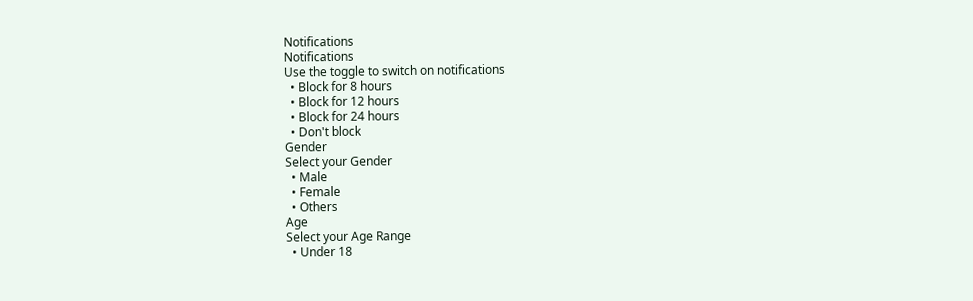Notifications
Notifications
Use the toggle to switch on notifications
  • Block for 8 hours
  • Block for 12 hours
  • Block for 24 hours
  • Don't block
Gender
Select your Gender
  • Male
  • Female
  • Others
Age
Select your Age Range
  • Under 18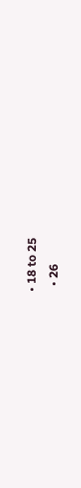• 18 to 25
  • 26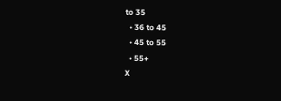to 35
  • 36 to 45
  • 45 to 55
  • 55+
X